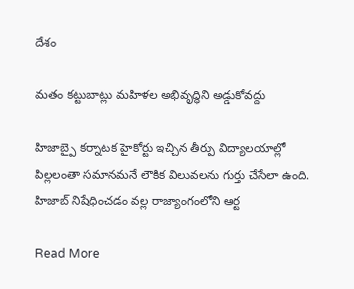దేశం

మతం కట్టుబాట్లు మహిళల అభివృద్ధిని అడ్డుకోవద్దు

హిజాబ్పై కర్నాటక హైకోర్టు ఇచ్చిన తీర్పు విద్యాలయాల్లో పిల్లలంతా సమానమనే లౌకిక విలువలను గుర్తు చేసేలా ఉంది. హిజాబ్ నిషేధించడం వల్ల రాజ్యాంగంలోని ఆర్ట

Read More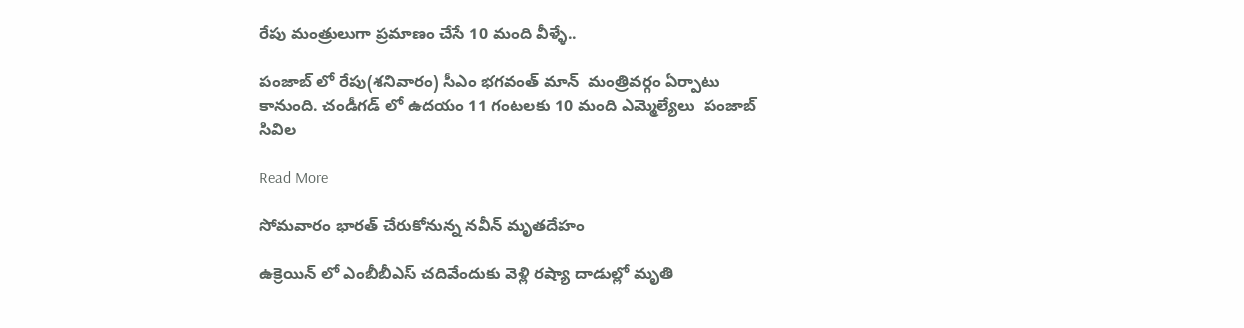రేపు మంత్రులుగా ప్రమాణం చేసే 10 మంది వీళ్ళే..

పంజాబ్ లో రేపు(శనివారం) సీఎం భగవంత్ మాన్  మంత్రివర్గం ఏర్పాటు కానుంది. చండీగడ్ లో ఉదయం 11 గంటలకు 10 మంది ఎమ్మెల్యేలు  పంజాబ్ సివిల

Read More

సోమవారం భారత్ చేరుకోనున్న నవీన్ మృతదేహం

ఉక్రెయిన్ లో ఎంబీబీఎస్ చదివేందుకు వెళ్లి రష్యా దాడుల్లో మృతి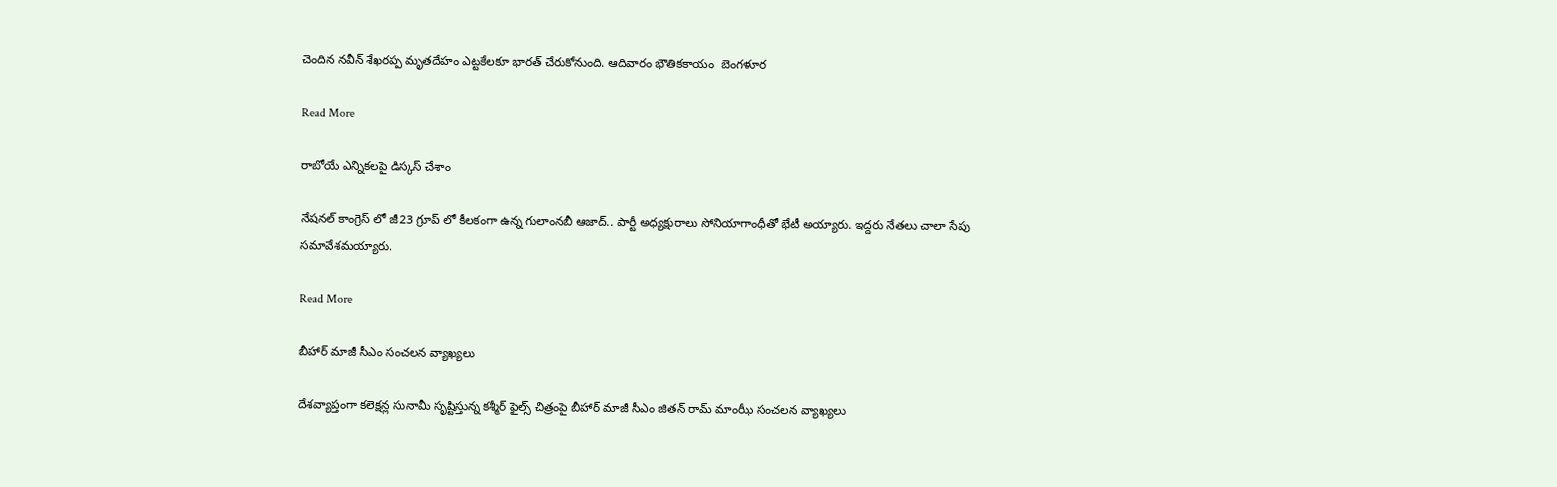చెందిన నవీన్ శేఖరప్ప మృతదేహం ఎట్టకేలకూ భారత్ చేరుకోనుంది. ఆదివారం భౌతికకాయం  బెంగళూర

Read More

రాబోయే ఎన్నికలపై డిస్కస్ చేశాం

నేషనల్ కాంగ్రెస్ లో జీ23 గ్రూప్ లో కీలకంగా ఉన్న గులాంనబీ ఆజాద్.. పార్టీ అధ్యక్షురాలు సోనియాగాంధీతో భేటీ అయ్యారు. ఇద్దరు నేతలు చాలా సేపు సమావేశమయ్యారు.

Read More

బీహార్ మాజీ సీఎం సంచలన వ్యాఖ్యలు

దేశవ్యాప్తంగా కలెక్షన్ల సునామీ సృష్టిస్తున్న కశ్మీర్ ఫైల్స్ చిత్రంపై బీహార్ మాజీ సీఎం జితన్ రామ్ మాంఝీ సంచలన వ్యాఖ్యలు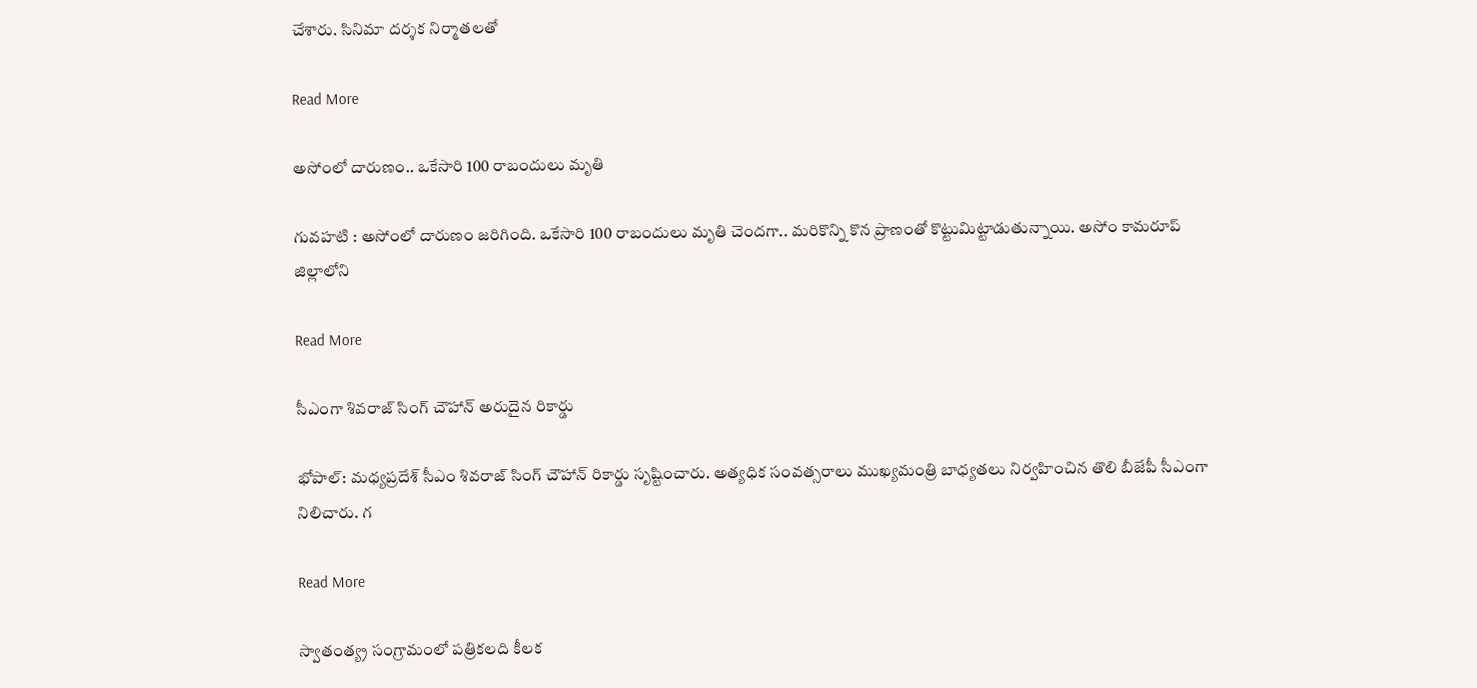చేశారు. సినిమా దర్శక నిర్మాతలతో

Read More

అసోంలో దారుణం.. ఒకేసారి 100 రాబందులు మృతి

గువ‌హ‌టి : అసోంలో దారుణం జరిగింది. ఒకేసారి 100 రాబందులు మృతి చెందగా.. మరికొన్ని కొన ప్రాణంతో కొట్టుమిట్టాడుతున్నాయి. అసోం కామరూప్ జిల్లాలోని

Read More

సీఎంగా శివరాజ్ సింగ్ చౌహాన్ అరుదైన రికార్డు

భోపాల్: మధ్యప్రదేశ్ సీఎం శివరాజ్ సింగ్ చౌహాన్ రికార్డు సృష్టించారు. అత్యధిక సంవత్సరాలు ముఖ్యమంత్రి బాధ్యతలు నిర్వహించిన తొలి బీజేపీ సీఎంగా నిలిచారు. గ

Read More

స్వాతంత్య్ర సంగ్రామంలో పత్రికలది కీలక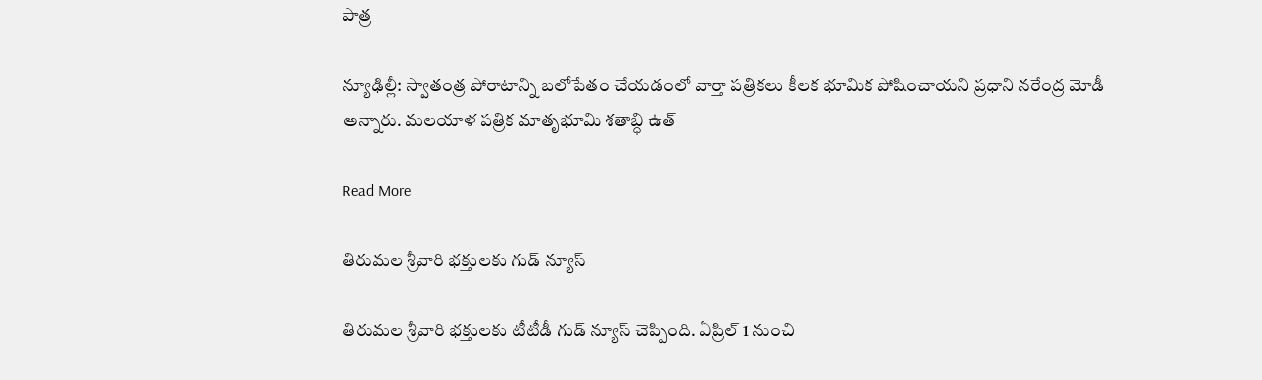పాత్ర

న్యూఢిల్లీ: స్వాతంత్ర పోరాటాన్ని బలోపేతం చేయడంలో వార్తా పత్రికలు కీలక భూమిక పోషించాయని ప్రధాని నరేంద్ర మోడీ అన్నారు. మలయాళ పత్రిక మాతృభూమి శతాబ్ధి ఉత్

Read More

తిరుమల శ్రీవారి భక్తులకు గుడ్ న్యూస్

తిరుమల శ్రీవారి భక్తులకు టీటీడీ గుడ్ న్యూస్ చెప్పింది. ఏప్రిల్ 1 నుంచి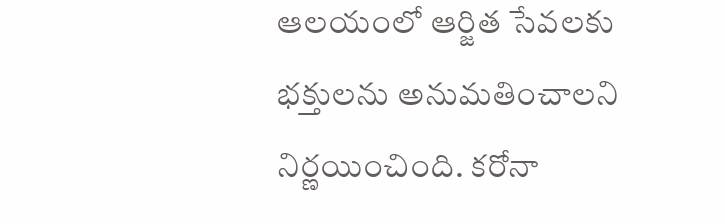ఆలయంలో ఆర్జిత సేవలకు భక్తులను అనుమతించాలని నిర్ణయించింది. కరోనా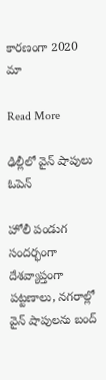కారణంగా 2020 మా

Read More

ఢిల్లీలో వైన్ షాపులు ఓపెన్

హోలీ పండుగ సందర్భంగా దేశవ్యాప్తంగా పట్టణాలు, నగరాల్లో వైన్ షాపులను బంద్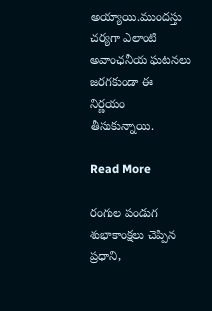అయ్యాయి.ముందస్తు చర్యగా ఎలాంటి అవాంఛనీయ ఘటనలు జరగకుండా ఈ నిర్ణయం తీసుకున్నాయి.

Read More

రంగుల పండుగ శుభాకాంక్షలు చెప్పిన ప్రధాని,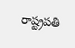రాష్ట్రపతి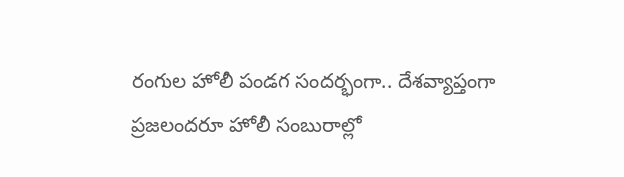రంగుల హోలీ పండగ సందర్భంగా.. దేశవ్యాప్తంగా ప్రజలందరూ హోలీ సంబురాల్లో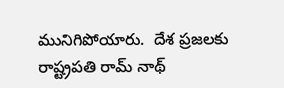మునిగిపోయారు.  దేశ ప్రజలకు రాష్ట్రపతి రామ్ నాథ్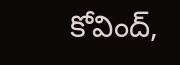కోవింద్,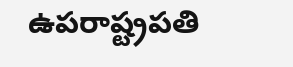ఉపరాష్ట్రపతి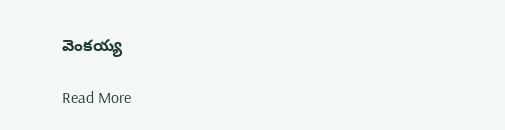వెంకయ్య

Read More